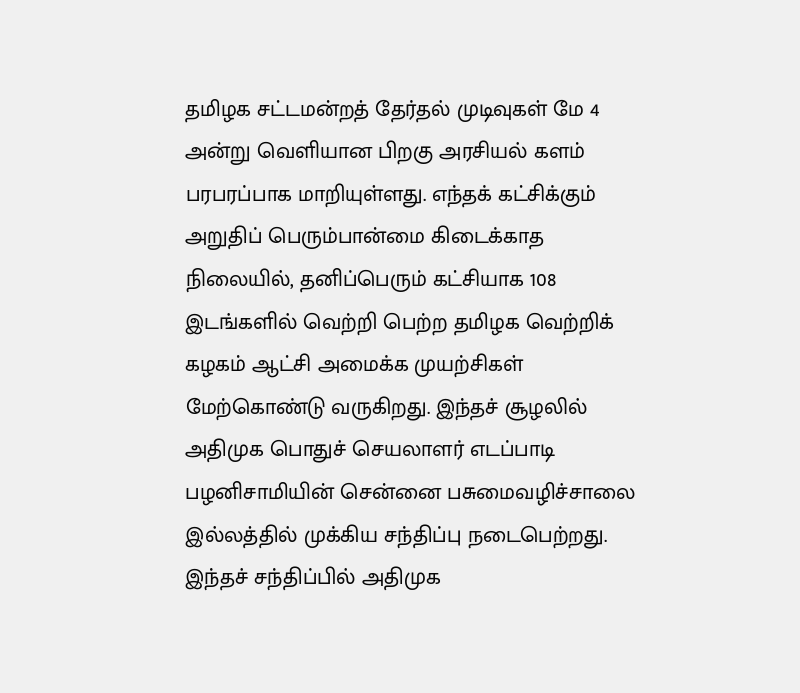தமிழக சட்டமன்றத் தேர்தல் முடிவுகள் மே 4 அன்று வெளியான பிறகு அரசியல் களம் பரபரப்பாக மாறியுள்ளது. எந்தக் கட்சிக்கும் அறுதிப் பெரும்பான்மை கிடைக்காத நிலையில், தனிப்பெரும் கட்சியாக 108 இடங்களில் வெற்றி பெற்ற தமிழக வெற்றிக் கழகம் ஆட்சி அமைக்க முயற்சிகள் மேற்கொண்டு வருகிறது. இந்தச் சூழலில் அதிமுக பொதுச் செயலாளர் எடப்பாடி பழனிசாமியின் சென்னை பசுமைவழிச்சாலை இல்லத்தில் முக்கிய சந்திப்பு நடைபெற்றது.
இந்தச் சந்திப்பில் அதிமுக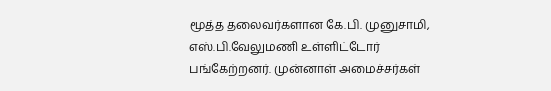மூத்த தலைவர்களான கே.பி. முனுசாமி, எஸ்.பி.வேலுமணி உள்ளிட்டோர் பங்கேற்றனர். முன்னாள் அமைச்சர்கள்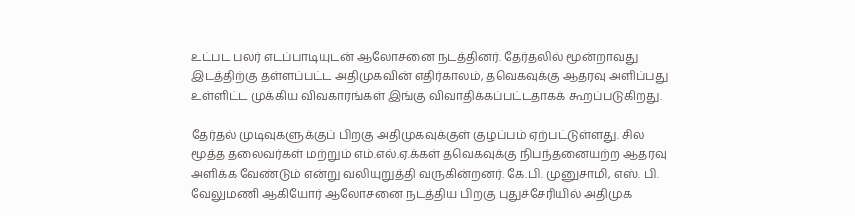உட்பட பலர் எடப்பாடியுடன் ஆலோசனை நடத்தினர். தேர்தலில் மூன்றாவது இடத்திற்கு தள்ளப்பட்ட அதிமுகவின் எதிர்காலம், தவெகவுக்கு ஆதரவு அளிப்பது உள்ளிட்ட முக்கிய விவகாரங்கள் இங்கு விவாதிக்கப்பட்டதாகக் கூறப்படுகிறது.

தேர்தல் முடிவுகளுக்குப் பிறகு அதிமுகவுக்குள் குழப்பம் ஏற்பட்டுள்ளது. சில மூத்த தலைவர்கள் மற்றும் எம்.எல்.ஏ.க்கள் தவெகவுக்கு நிபந்தனையற்ற ஆதரவு அளிக்க வேண்டும் என்று வலியுறுத்தி வருகின்றனர். கே.பி. முனுசாமி, எஸ். பி. வேலுமணி ஆகியோர் ஆலோசனை நடத்திய பிறகு புதுச்சேரியில் அதிமுக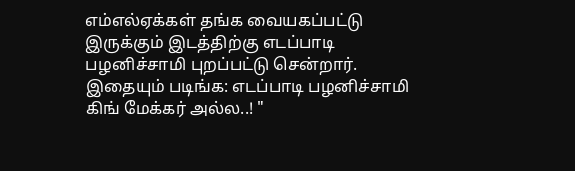எம்எல்ஏக்கள் தங்க வையகப்பட்டு இருக்கும் இடத்திற்கு எடப்பாடி பழனிச்சாமி புறப்பட்டு சென்றார்.
இதையும் படிங்க: எடப்பாடி பழனிச்சாமி கிங் மேக்கர் அல்ல..! "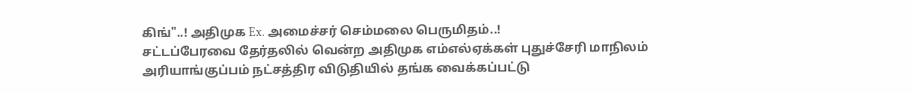கிங்"..! அதிமுக Ex. அமைச்சர் செம்மலை பெருமிதம்..!
சட்டப்பேரவை தேர்தலில் வென்ற அதிமுக எம்எல்ஏக்கள் புதுச்சேரி மாநிலம் அரியாங்குப்பம் நட்சத்திர விடுதியில் தங்க வைக்கப்பட்டு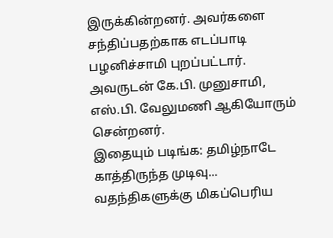இருக்கின்றனர். அவர்களை சந்திப்பதற்காக எடப்பாடி பழனிச்சாமி புறப்பட்டார். அவருடன் கே.பி. முனுசாமி, எஸ்.பி. வேலுமணி ஆகியோரும் சென்றனர்.
இதையும் படிங்க: தமிழ்நாடே காத்திருந்த முடிவு... வதந்திகளுக்கு மிகப்பெரிய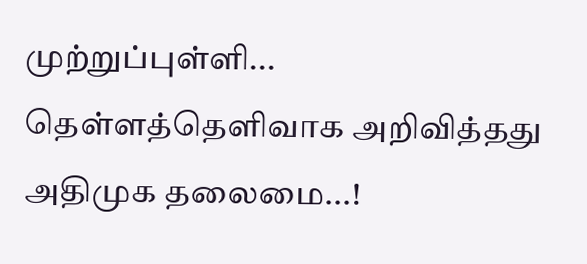முற்றுப்புள்ளி... தெள்ளத்தெளிவாக அறிவித்தது அதிமுக தலைமை...!